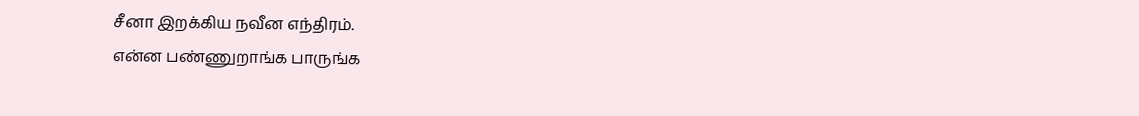சீனா இறக்கிய நவீன எந்திரம்.
என்ன பண்ணுறாங்க பாருங்க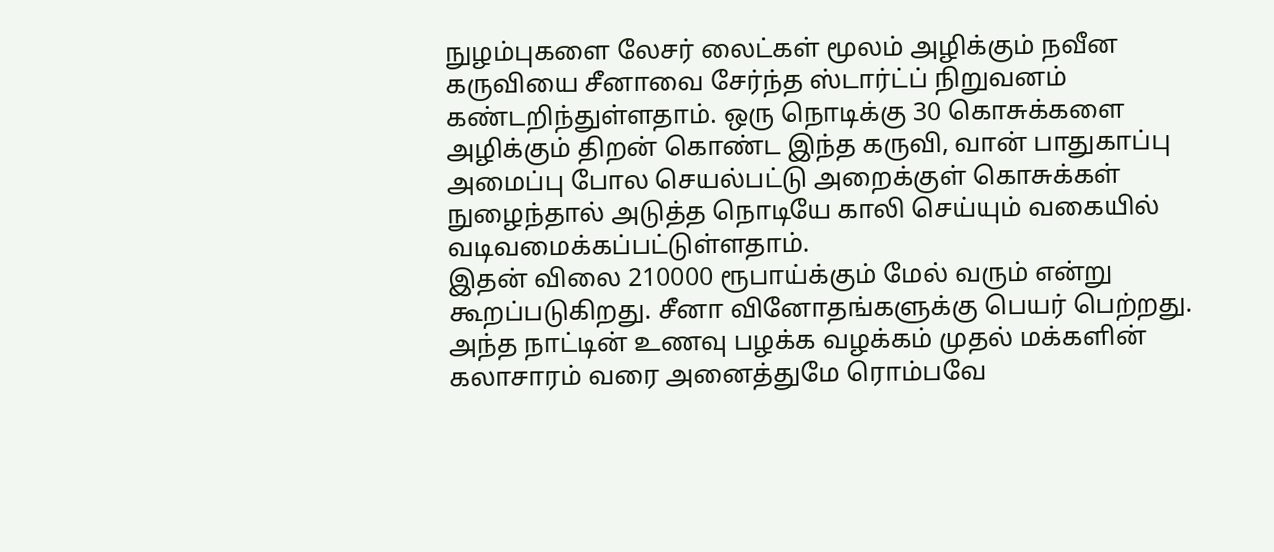நுழம்புகளை லேசர் லைட்கள் மூலம் அழிக்கும் நவீன கருவியை சீனாவை சேர்ந்த ஸ்டார்ட்ப் நிறுவனம் கண்டறிந்துள்ளதாம். ஒரு நொடிக்கு 30 கொசுக்களை அழிக்கும் திறன் கொண்ட இந்த கருவி, வான் பாதுகாப்பு அமைப்பு போல செயல்பட்டு அறைக்குள் கொசுக்கள் நுழைந்தால் அடுத்த நொடியே காலி செய்யும் வகையில் வடிவமைக்கப்பட்டுள்ளதாம்.
இதன் விலை 210000 ரூபாய்க்கும் மேல் வரும் என்று கூறப்படுகிறது. சீனா வினோதங்களுக்கு பெயர் பெற்றது. அந்த நாட்டின் உணவு பழக்க வழக்கம் முதல் மக்களின் கலாசாரம் வரை அனைத்துமே ரொம்பவே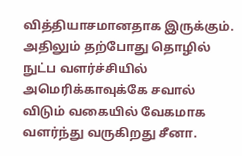வித்தியாசமானதாக இருக்கும்.
அதிலும் தற்போது தொழில் நுட்ப வளர்ச்சியில் அமெரிக்காவுக்கே சவால் விடும் வகையில் வேகமாக வளர்ந்து வருகிறது சீனா.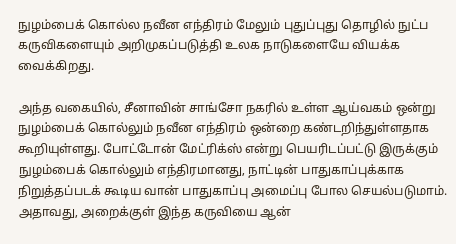நுழம்பைக் கொல்ல நவீன எந்திரம் மேலும் புதுப்புது தொழில் நுட்ப கருவிகளையும் அறிமுகப்படுத்தி உலக நாடுகளையே வியக்க வைக்கிறது.

அந்த வகையில், சீனாவின் சாங்சோ நகரில் உள்ள ஆய்வகம் ஒன்று நுழம்பைக் கொல்லும் நவீன எந்திரம் ஒன்றை கண்டறிந்துள்ளதாக கூறியுள்ளது. போட்டோன் மேட்ரிக்ஸ் என்று பெயரிடப்பட்டு இருக்கும் நுழம்பைக் கொல்லும் எந்திரமானது, நாட்டின் பாதுகாப்புக்காக நிறுத்தப்படக் கூடிய வான் பாதுகாப்பு அமைப்பு போல செயல்படுமாம்.
அதாவது, அறைக்குள் இந்த கருவியை ஆன்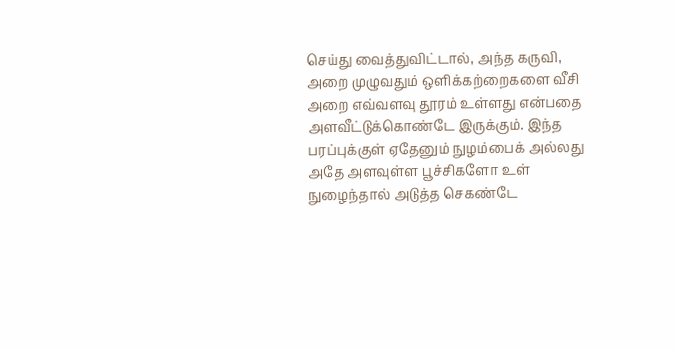செய்து வைத்துவிட்டால், அந்த கருவி, அறை முழுவதும் ஒளிக்கற்றைகளை வீசி அறை எவ்வளவு தூரம் உள்ளது என்பதை அளவீட்டுக்கொண்டே இருக்கும். இந்த பரப்புக்குள் ஏதேனும் நுழம்பைக் அல்லது அதே அளவுள்ள பூச்சிகளோ உள் நுழைந்தால் அடுத்த செகண்டே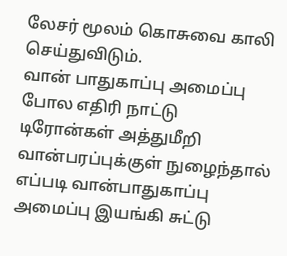லேசர் மூலம் கொசுவை காலி செய்துவிடும்.
வான் பாதுகாப்பு அமைப்பு போல எதிரி நாட்டு டிரோன்கள் அத்துமீறி வான்பரப்புக்குள் நுழைந்தால் எப்படி வான்பாதுகாப்பு அமைப்பு இயங்கி சுட்டு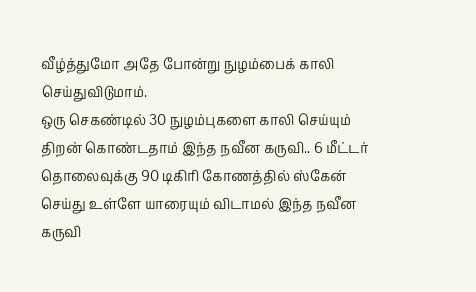வீழ்த்துமோ அதே போன்று நுழம்பைக் காலி செய்துவிடுமாம்.
ஒரு செகண்டில் 30 நுழம்புகளை காலி செய்யும் திறன் கொண்டதாம் இந்த நவீன கருவி.. 6 மீட்டர் தொலைவுக்கு 90 டிகிரி கோணத்தில் ஸ்கேன் செய்து உள்ளே யாரையும் விடாமல் இந்த நவீன கருவி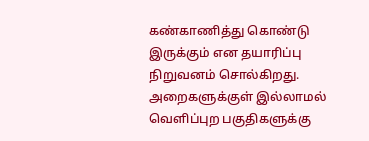கண்காணித்து கொண்டு இருக்கும் என தயாரிப்பு நிறுவனம் சொல்கிறது.
அறைகளுக்குள் இல்லாமல் வெளிப்புற பகுதிகளுக்கு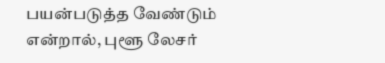பயன்படுத்த வேண்டும் என்றால், புளூ லேசர்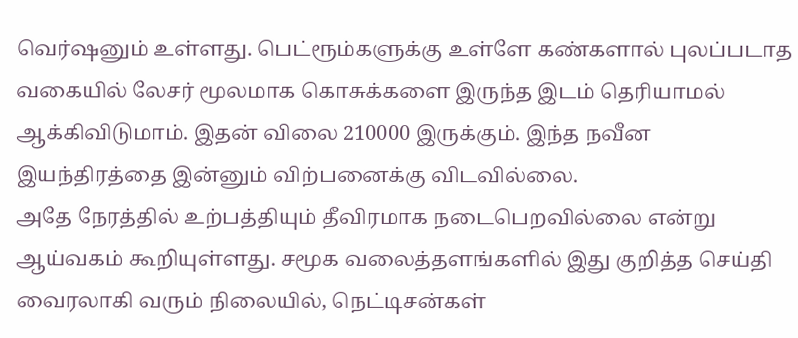வெர்ஷனும் உள்ளது. பெட்ரூம்களுக்கு உள்ளே கண்களால் புலப்படாத வகையில் லேசர் மூலமாக கொசுக்களை இருந்த இடம் தெரியாமல் ஆக்கிவிடுமாம். இதன் விலை 210000 இருக்கும். இந்த நவீன இயந்திரத்தை இன்னும் விற்பனைக்கு விடவில்லை.
அதே நேரத்தில் உற்பத்தியும் தீவிரமாக நடைபெறவில்லை என்று ஆய்வகம் கூறியுள்ளது. சமூக வலைத்தளங்களில் இது குறித்த செய்தி வைரலாகி வரும் நிலையில், நெட்டிசன்கள்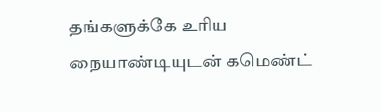தங்களுக்கே உரிய நையாண்டியுடன் கமெண்ட்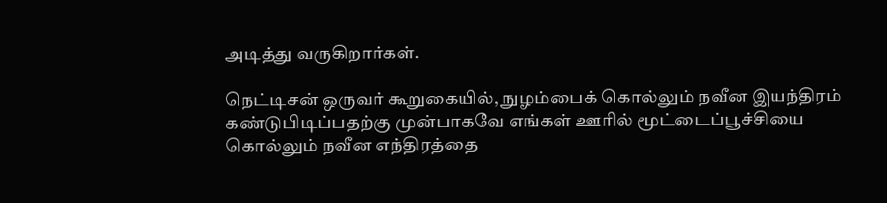அடித்து வருகிறார்கள்.

நெட்டிசன் ஒருவர் கூறுகையில், நுழம்பைக் கொல்லும் நவீன இயந்திரம் கண்டுபிடிப்பதற்கு முன்பாகவே எங்கள் ஊரில் மூட்டைப்பூச்சியை கொல்லும் நவீன எந்திரத்தை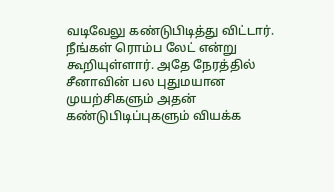வடிவேலு கண்டுபிடித்து விட்டார்.
நீங்கள் ரொம்ப லேட் என்று கூறியுள்ளார். அதே நேரத்தில் சீனாவின் பல புதுமயான முயற்சிகளும் அதன் கண்டுபிடிப்புகளும் வியக்க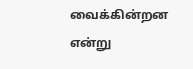வைக்கின்றன என்று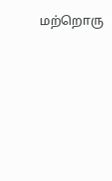மற்றொரு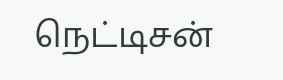நெட்டிசன்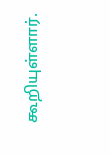கூறியுள்ளார்.